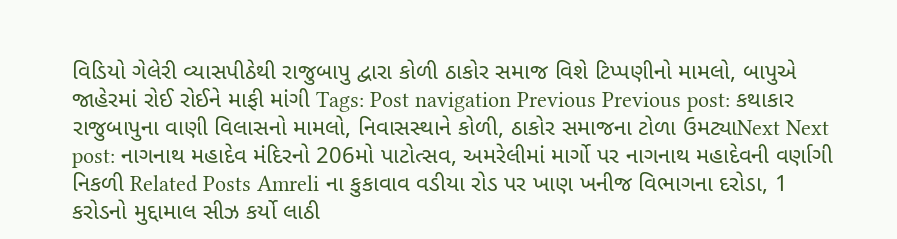વિડિયો ગેલેરી વ્યાસપીઠેથી રાજુબાપુ દ્વારા કોળી ઠાકોર સમાજ વિશે ટિપ્પણીનો મામલો, બાપુએ જાહેરમાં રોઈ રોઈને માફી માંગી Tags: Post navigation Previous Previous post: કથાકાર રાજુબાપુના વાણી વિલાસનો મામલો, નિવાસસ્થાને કોળી, ઠાકોર સમાજના ટોળા ઉમટ્યાNext Next post: નાગનાથ મહાદેવ મંદિરનો 206મો પાટોત્સવ, અમરેલીમાં માર્ગો પર નાગનાથ મહાદેવની વર્ણાગી નિકળી Related Posts Amreli ના કુકાવાવ વડીયા રોડ પર ખાણ ખનીજ વિભાગના દરોડા, 1 કરોડનો મુદ્દામાલ સીઝ કર્યો લાઠી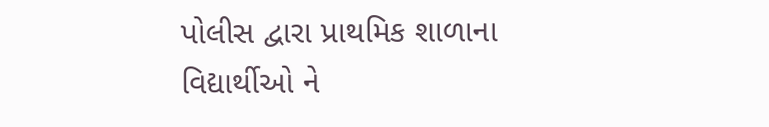પોલીસ દ્વારા પ્રાથમિક શાળાના વિદ્યાર્થીઓ ને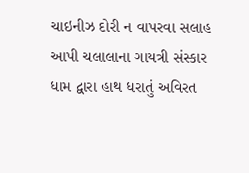ચાઇનીઝ દોરી ન વાપરવા સલાહ આપી ચલાલાના ગાયત્રી સંસ્કાર ધામ દ્વારા હાથ ધરાતું અવિરત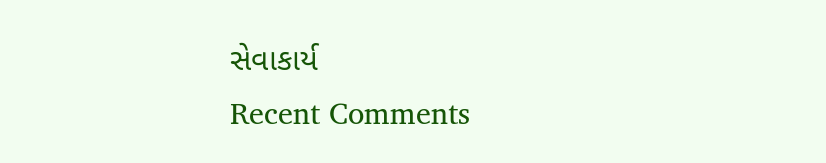સેવાકાર્ય
Recent Comments